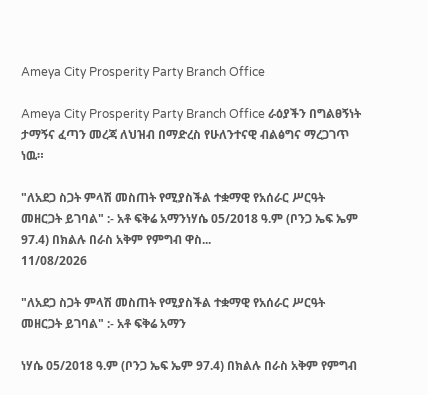Ameya City Prosperity Party Branch Office

Ameya City Prosperity Party Branch Office ራዕያችን በግልፀኝነት ታማኝና ፈጣን መረጃ ለህዝብ በማድረስ የሁለንተናዊ ብልፅግና ማረጋገጥ ነዉ።

"ለአደጋ ስጋት ምላሽ መስጠት የሚያስችል ተቋማዊ የአሰራር ሥርዓት መዘርጋት ይገባል" :- አቶ ፍቅሬ አማንነሃሴ 05/2018 ዓ.ም (ቦንጋ ኤፍ ኤም 97.4) በክልሉ በራስ አቅም የምግብ ዋስ...
11/08/2026

"ለአደጋ ስጋት ምላሽ መስጠት የሚያስችል ተቋማዊ የአሰራር ሥርዓት መዘርጋት ይገባል" :- አቶ ፍቅሬ አማን

ነሃሴ 05/2018 ዓ.ም (ቦንጋ ኤፍ ኤም 97.4) በክልሉ በራስ አቅም የምግብ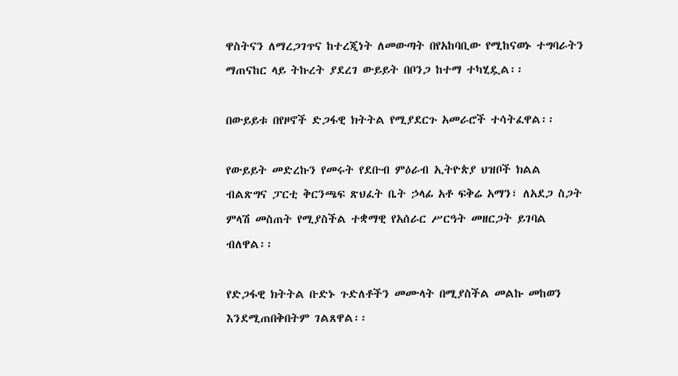ዋስትናን ለማረጋገጥና ከተረጂነት ለመውጣት በየአከባቢው የሚከናወኑ ተግባራትን ማጠናከር ላይ ትኩረት ያደረገ ውይይት በቦንጋ ከተማ ተካሂዷል፡፡

በውይይቱ በየዞኖች ድጋፋዊ ክትትል የሚያደርጉ አመራሮች ተሳትፈዋል፡፡

የውይይት መድረኩን የመሩት የደቡብ ምዕራብ ኢትዮጵያ ህዝቦች ክልል ብልጽግና ፓርቲ ቅርንጫፍ ጽህፈት ቤት ኃላፊ አቶ ፍቅሬ አማን፣ ለአደጋ ስጋት ምላሽ መስጠት የሚያስችል ተቋማዊ የአሰራር ሥርዓት መዘርጋት ይገባል ብለዋል፡፡

የድጋፋዊ ክትትል ቡድኑ ጉድለቶችን መሙላት በሚያስችል መልኩ መከወን እንደሚጠበቅበትም ገልጸዋል፡፡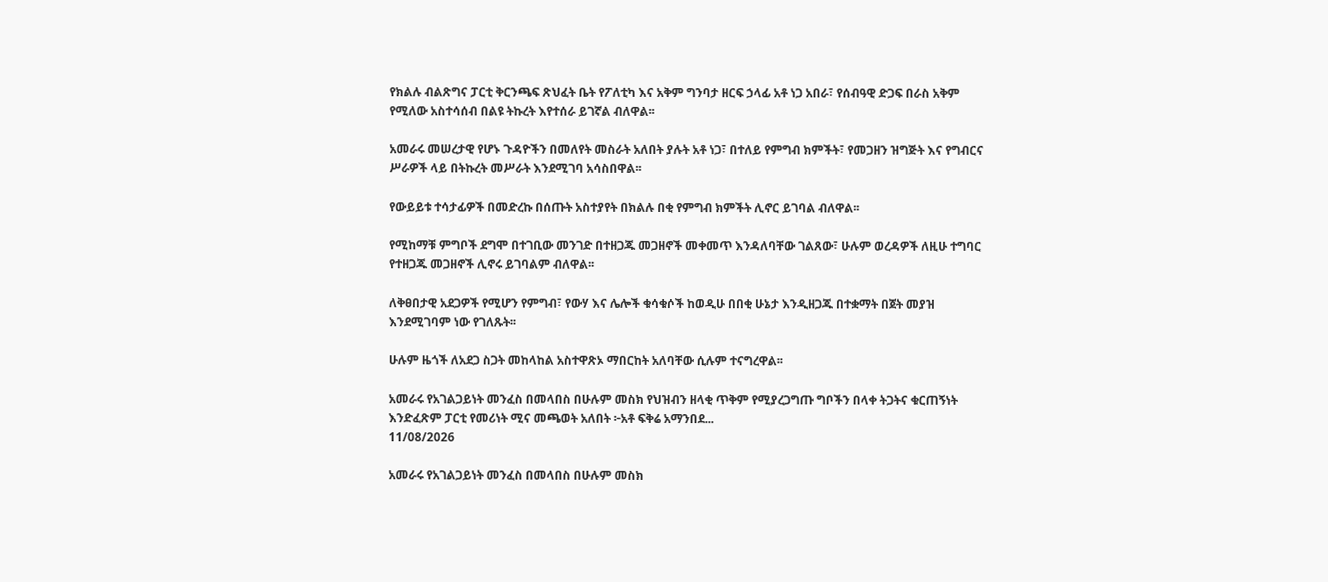የክልሉ ብልጽግና ፓርቲ ቅርንጫፍ ጽህፈት ቤት የፖለቲካ እና አቅም ግንባታ ዘርፍ ኃላፊ አቶ ነጋ አበራ፣ የሰብዓዊ ድጋፍ በራስ አቅም የሚለው አስተሳሰብ በልዩ ትኩረት እየተሰራ ይገኛል ብለዋል፡፡

አመራሩ መሠረታዊ የሆኑ ጉዳዮችን በመለየት መስራት አለበት ያሉት አቶ ነጋ፣ በተለይ የምግብ ክምችት፣ የመጋዘን ዝግጅት እና የግብርና ሥራዎች ላይ በትኩረት መሥራት እንደሚገባ አሳስበዋል፡፡

የውይይቱ ተሳታፊዎች በመድረኩ በሰጡት አስተያየት በክልሉ በቂ የምግብ ክምችት ሊኖር ይገባል ብለዋል፡፡

የሚከማቹ ምግቦች ደግሞ በተገቢው መንገድ በተዘጋጁ መጋዘኖች መቀመጥ እንዳለባቸው ገልጸው፣ ሁሉም ወረዳዎች ለዚሁ ተግባር የተዘጋጁ መጋዘኖች ሊኖሩ ይገባልም ብለዋል፡፡

ለቅፀበታዊ አደጋዎች የሚሆን የምግብ፣ የውሃ እና ሌሎች ቁሳቁሶች ከወዲሁ በበቂ ሁኔታ እንዲዘጋጁ በተቋማት በጀት መያዝ እንደሚገባም ነው የገለጹት፡፡

ሁሉም ዜጎች ለአደጋ ስጋት መከላከል አስተዋጽኦ ማበርከት አለባቸው ሲሉም ተናግረዋል፡፡

አመራሩ የአገልጋይነት መንፈስ በመላበስ በሁሉም መስክ የህዝብን ዘላቂ ጥቅም የሚያረጋግጡ ግቦችን በላቀ ትጋትና ቁርጠኝነት እንድፈጽም ፓርቲ የመሪነት ሚና መጫወት አለበት ፦አቶ ፍቅሬ አማንበደ...
11/08/2026

አመራሩ የአገልጋይነት መንፈስ በመላበስ በሁሉም መስክ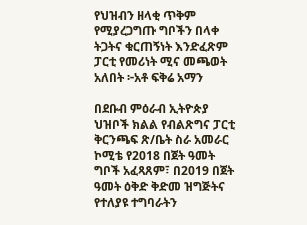የህዝብን ዘላቂ ጥቅም የሚያረጋግጡ ግቦችን በላቀ ትጋትና ቁርጠኝነት እንድፈጽም ፓርቲ የመሪነት ሚና መጫወት አለበት ፦አቶ ፍቅሬ አማን

በደቡብ ምዕራብ ኢትዮጵያ ህዝቦች ክልል የብልጽግና ፓርቲ ቅርንጫፍ ጽ/ቤት ስራ አመራር ኮሚቴ የ2018 በጀት ዓመት ግቦች አፈጻጸም፣ በ2019 በጀት ዓመት ዕቅድ ቅድመ ዝግጅትና የተለያዩ ተግባራትን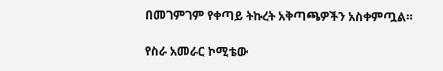በመገምገም የቀጣይ ትኩረት አቅጣጫዎችን አስቀምጧል።

የስራ አመራር ኮሚቴው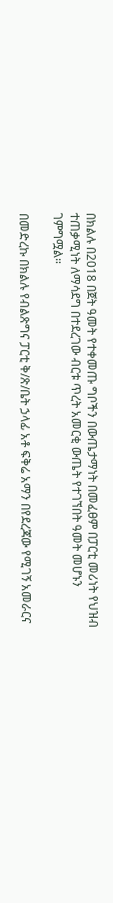በክልሉ በ2018 በጀት ዓመት የተቀመጡ ግቦችን በውጤታማነት በመፈፀም በፓርቲ መሪነት የህዝብ ተጠቃሚነት ለማሳደግ በተደረገው ብርቱ ጥረት አመርቂ ውጤት የተገኘበት ዓመት መሆኑን ገምግሟል።

በመድረኩ በክልሉ የብልጽግና ፓርቲ ቅ/ጽ/ቤት ኃላፊ አቶ ፍቅሬ አማን በየደረጃው የሚገኝ አመራርና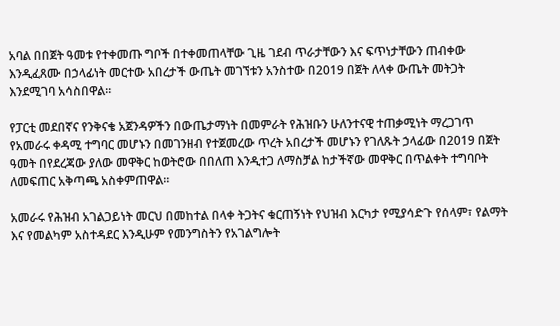አባል በበጀት ዓመቱ የተቀመጡ ግቦች በተቀመጠላቸው ጊዜ ገደብ ጥራታቸውን እና ፍጥነታቸውን ጠብቀው እንዲፈጸሙ በኃላፊነት መርተው አበረታች ውጤት መገኘቱን አንስተው በ2019 በጀት ለላቀ ውጤት መትጋት እንደሚገባ አሳስበዋል።

የፓርቲ መደበኛና የንቅናቄ አጀንዳዎችን በውጤታማነት በመምራት የሕዝቡን ሁለንተናዊ ተጠቃሚነት ማረጋገጥ የአመራሩ ቀዳሚ ተግባር መሆኑን በመገንዘብ የተጀመረው ጥረት አበረታች መሆኑን የገለጹት ኃላፊው በ2019 በጀት ዓመት በየደረጃው ያለው መዋቅር ከወትሮው በበለጠ እንዲተጋ ለማስቻል ከታችኛው መዋቅር በጥልቀት ተግባቦት ለመፍጠር አቅጣጫ አስቀምጠዋል።

አመራሩ የሕዝብ አገልጋይነት መርህ በመከተል በላቀ ትጋትና ቁርጠኝነት የህዝብ እርካታ የሚያሳድጉ የሰላም፣ የልማት እና የመልካም አስተዳደር እንዲሁም የመንግስትን የአገልግሎት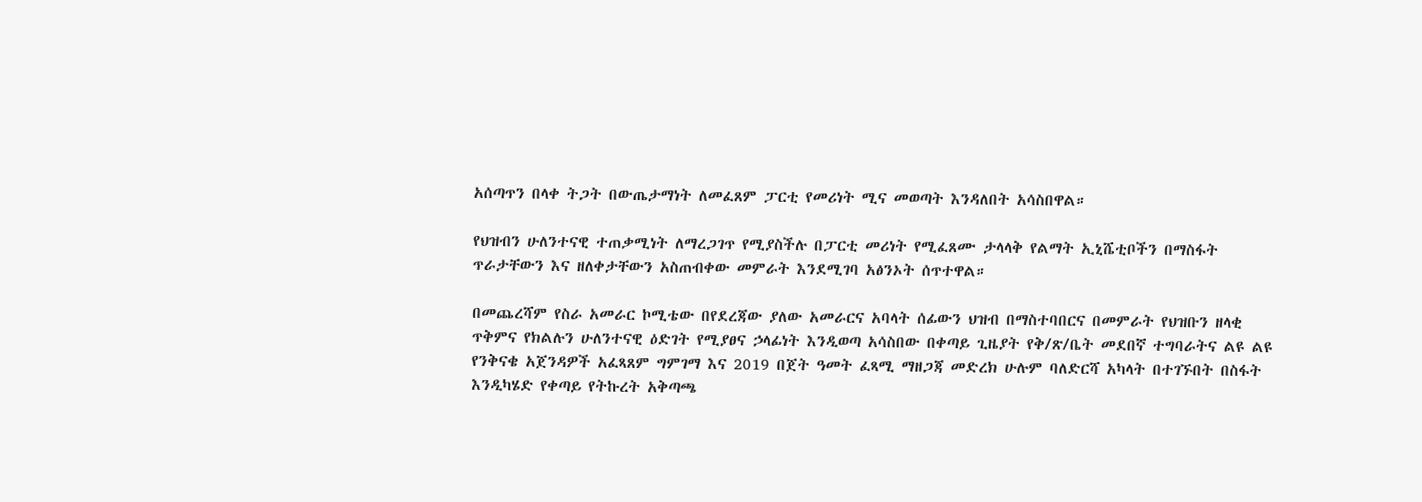አሰጣጥን በላቀ ትጋት በውጤታማነት ለመፈጸም ፓርቲ የመሪነት ሚና መወጣት እንዳለበት አሳስበዋል።

የህዝብን ሁለንተናዊ ተጠቃሚነት ለማረጋገጥ የሚያስችሉ በፓርቲ መሪነት የሚፈጸሙ ታላላቅ የልማት ኢኒሼቲቦችን በማስፋት ጥራታቸውን እና ዘለቀታቸውን አስጠብቀው መምራት እንደሚገባ አፅንኦት ሰጥተዋል።

በመጨረሻም የስራ አመራር ኮሚቴው በየደረጃው ያለው አመራርና አባላት ሰፊውን ህዝብ በማስተባበርና በመምራት የህዝቡን ዘላቂ ጥቅምና የክልሉን ሁለንተናዊ ዕድገት የሚያፀና ኃላፊነት እንዲወጣ አሳስበው በቀጣይ ጊዜያት የቅ/ጽ/ቤት መደበኛ ተግባራትና ልዩ ልዩ የንቅናቄ አጀንዳዎች አፈጻጸም ግምገማ እና 2019 በጀት ዓመት ፈጻሚ ማዘጋጃ መድረክ ሁሉም ባለድርሻ አካላት በተገኙበት በስፋት እንዲካሄድ የቀጣይ የትኩረት አቅጣጫ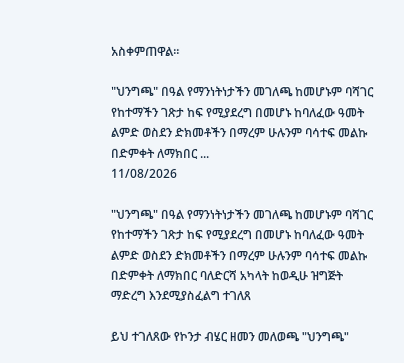አስቀምጠዋል።

"ህንግጫ" በዓል የማንነትነታችን መገለጫ ከመሆኑም ባሻገር የከተማችን ገጽታ ከፍ የሚያደረግ በመሆኑ ከባለፈው ዓመት ልምድ ወስደን ድክመቶችን በማረም ሁሉንም ባሳተፍ መልኩ በድምቀት ለማክበር ...
11/08/2026

"ህንግጫ" በዓል የማንነትነታችን መገለጫ ከመሆኑም ባሻገር የከተማችን ገጽታ ከፍ የሚያደረግ በመሆኑ ከባለፈው ዓመት ልምድ ወስደን ድክመቶችን በማረም ሁሉንም ባሳተፍ መልኩ በድምቀት ለማክበር ባለድርሻ አካላት ከወዲሁ ዝግጅት ማድረግ እንደሚያስፈልግ ተገለጸ

ይህ ተገለጸው የኮንታ ብሄር ዘመን መለወጫ "ህንግጫ"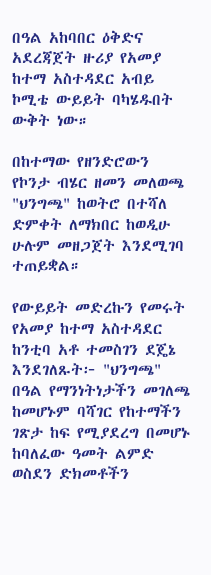በዓል አከባበር ዕቅድና አደረጃጀት ዙሪያ የአመያ ከተማ አስተዳደር አብይ ኮሚቴ ውይይት ባካሄዱበት ውቅት ነው።

በከተማው የዘንድሮውን የኮንታ ብሄር ዘመን መለወጫ "ህንግጫ" ከወትሮ በተሻለ ድምቀት ለማክበር ከወዲሁ ሁሉም መዘጋጀት እንደሚገባ ተጠይቋል።

የውይይት መድረኩን የመሩት የአመያ ከተማ አስተዳደር ከንቲባ አቶ ተመስገን ደጄኔ እንደገለጹት፦ "ህንግጫ" በዓል የማንነትነታችን መገለጫ ከመሆኑም ባሻገር የከተማችን ገጽታ ከፍ የሚያደረግ በመሆኑ ከባለፈው ዓመት ልምድ ወስደን ድክመቶችን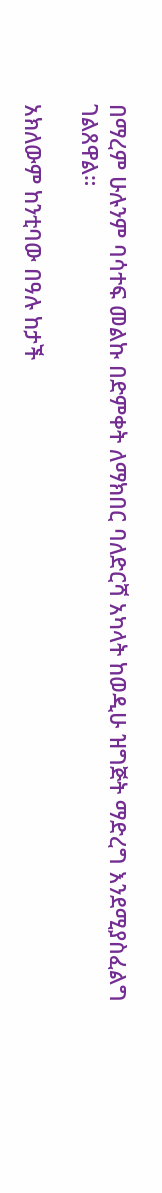በማረም ሁሉንም ባሳተፍ መልኩ በድምቀት ለማክበር ባለድርሻ አካላት ከወዲሁ ዝግጅት ማድረግ እንደሚያስፈልግ ገልጸዋል።

አክለውም ከንቲባው በዓሉ ከታች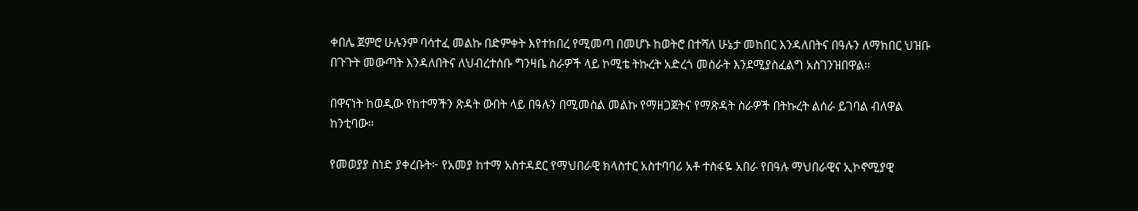ቀበሌ ጀምሮ ሁሉንም ባሳተፈ መልኩ በድምቀት እየተከበረ የሚመጣ በመሆኑ ከወትሮ በተሻለ ሁኔታ መከበር እንዳለበትና በዓሉን ለማክበር ህዝቡ በጉጉት መውጣት እንዳለበትና ለህብረተሰቡ ግንዛቤ ስራዎች ላይ ኮሚቴ ትኩረት አድረጎ መስራት እንደሚያስፈልግ አስገንዝበዋል።

በዋናነት ከወዲው የከተማችን ጽዳት ውበት ላይ በዓሉን በሚመስል መልኩ የማዘጋጀትና የማጽዳት ስራዎች በትኩረት ልሰራ ይገባል ብለዋል ከንቲባው።

የመወያያ ስነድ ያቀረቡት፦ የአመያ ከተማ አስተዳደር የማህበራዊ ክላስተር አስተባባሪ አቶ ተስፋዬ አበራ የበዓሉ ማህበራዊና ኢኮኖሚያዊ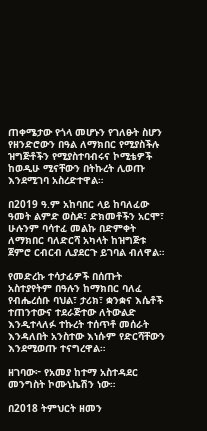ጠቀሜታው የጎላ መሆኑን የገለፁት ስሆን የዘንድሮውን በዓል ለማክበር የሚያስችሉ ዝግጅቶችን የሚያስተባብሩና ኮሚቴዎች ከወዲሁ ሚናቸውን በትኩረት ሊወጡ እንደሚገባ አስረድተዋል።

በ2019 ዓ.ም አከባበር ላይ ከባለፈው ዓመት ልምድ ወስዶ፣ ድክመቶችን አርሞ፣ ሁሉንም ባሳተፈ መልኩ በድምቀት ለማክበር ባለድርሻ አካላት ከዝግጅቱ ጀምሮ ርብርብ ሊያደርጉ ይገባል ብለዋል።

የመድረኩ ተሳታፊዎች በሰጡት አስተያየትም በዓሉን ከማክበር ባለፈ የብሔረሰቡ ባህል፣ ታሪክ፣ ቋንቋና እሴቶች ተጠንተውና ተደራጅተው ለትውልድ እንዲተላለፉ ተኩረት ተሰጥቶ መሰራት እንዳለበት አንስተው እነሱም የድርሻቸውን እንደሚወጡ ተናግረዋል።

ዘገባው፦ የአመያ ከተማ አስተዳደር መንግስት ኮሙኒኬሽን ነው።

በ2018 ትምህርት ዘመን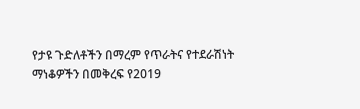የታዩ ጉድለቶችን በማረም የጥራትና የተደራሽነት ማነቆዎችን በመቅረፍ የ2019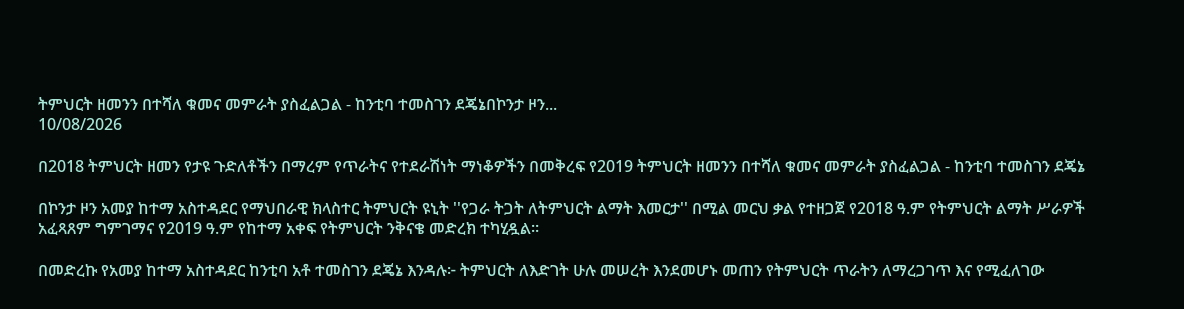ትምህርት ዘመንን በተሻለ ቁመና መምራት ያስፈልጋል - ከንቲባ ተመስገን ደጄኔበኮንታ ዞን...
10/08/2026

በ2018 ትምህርት ዘመን የታዩ ጉድለቶችን በማረም የጥራትና የተደራሽነት ማነቆዎችን በመቅረፍ የ2019 ትምህርት ዘመንን በተሻለ ቁመና መምራት ያስፈልጋል - ከንቲባ ተመስገን ደጄኔ

በኮንታ ዞን አመያ ከተማ አስተዳደር የማህበራዊ ክላስተር ትምህርት ዩኒት ''የጋራ ትጋት ለትምህርት ልማት እመርታ'' በሚል መርህ ቃል የተዘጋጀ የ2018 ዓ.ም የትምህርት ልማት ሥራዎች አፈጻጸም ግምገማና የ2019 ዓ.ም የከተማ አቀፍ የትምህርት ንቅናቄ መድረክ ተካሂዷል።

በመድረኩ የአመያ ከተማ አስተዳደር ከንቲባ አቶ ተመስገን ደጄኔ እንዳሉ፦ ትምህርት ለእድገት ሁሉ መሠረት እንደመሆኑ መጠን የትምህርት ጥራትን ለማረጋገጥ እና የሚፈለገው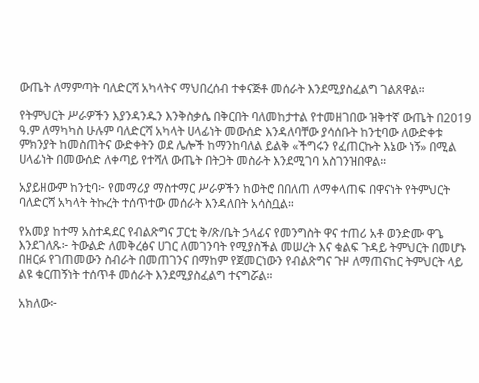ውጤት ለማምጣት ባለድርሻ አካላትና ማህበረሰብ ተቀናጅቶ መሰራት እንደሚያስፈልግ ገልጸዋል።

የትምህርት ሥራዎችን እያንዳንዱን እንቅስቃሴ በቅርበት ባለመከታተል የተመዘገበው ዝቅተኛ ውጤት በ2019 ዓ.ም ለማካካስ ሁሉም ባለድርሻ አካላት ሀላፊነት መውሰድ እንዳለባቸው ያሳሰቡት ከንቲባው ለውድቀቱ ምክንያት ከመስጠትና ውድቀትን ወደ ሌሎች ከማንከባለል ይልቅ «ችግሩን የፈጠርኩት እኔው ነኝ» በሚል ሀላፊነት በመውሰድ ለቀጣይ የተሻለ ውጤት በትጋት መስራት እንደሚገባ አስገንዝበዋል።

አያይዘውም ከንቲባ፦ የመማሪያ ማስተማር ሥራዎችን ከወትሮ በበለጠ ለማቀላጠፍ በዋናነት የትምህርት ባለድርሻ አካላት ትኩረት ተሰጥተው መሰራት እንዳለበት አሳስቧል።

የአመያ ከተማ አስተዳደር የብልጽግና ፓርቲ ቅ/ጽ/ቤት ኃላፊና የመንግስት ዋና ተጠሪ አቶ ወንድሙ ዋጌ እንደገለጹ፦ ትውልድ ለመቅረፅና ሀገር ለመገንባት የሚያስችል መሠረት እና ቁልፍ ጉዳይ ትምህርት በመሆኑ በዘርፉ የገጠመውን ስብራት በመጠገንና በማከም የጀመርነውን የብልጽግና ጉዞ ለማጠናከር ትምህርት ላይ ልዩ ቁርጠኝነት ተሰጥቶ መሰራት እንደሚያስፈልግ ተናግሯል።

አክለው፦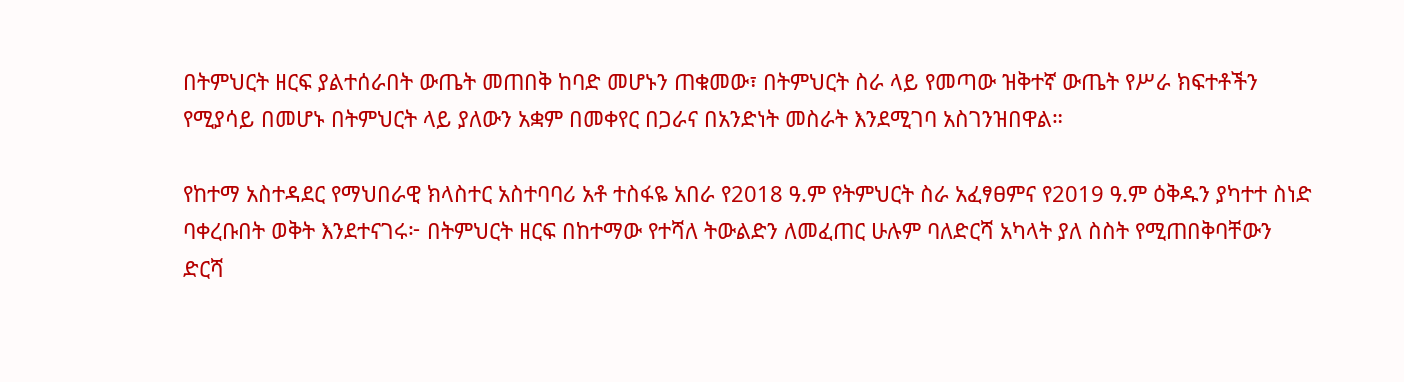በትምህርት ዘርፍ ያልተሰራበት ውጤት መጠበቅ ከባድ መሆኑን ጠቁመው፣ በትምህርት ስራ ላይ የመጣው ዝቅተኛ ውጤት የሥራ ክፍተቶችን የሚያሳይ በመሆኑ በትምህርት ላይ ያለውን አቋም በመቀየር በጋራና በአንድነት መስራት እንደሚገባ አስገንዝበዋል።

የከተማ አስተዳደር የማህበራዊ ክላስተር አስተባባሪ አቶ ተስፋዬ አበራ የ2018 ዓ.ም የትምህርት ስራ አፈፃፀምና የ2019 ዓ.ም ዕቅዱን ያካተተ ስነድ ባቀረቡበት ወቅት እንደተናገሩ፦ በትምህርት ዘርፍ በከተማው የተሻለ ትውልድን ለመፈጠር ሁሉም ባለድርሻ አካላት ያለ ስስት የሚጠበቅባቸውን ድርሻ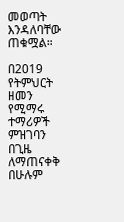መወጣት እንዳለባቸው ጠቁሟል።

በ2019 የትምህርት ዘመን የሚማሩ ተማሪዎች ምዝገባን በጊዜ ለማጠናቀቅ በሁሉም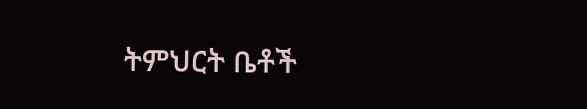ትምህርት ቤቶች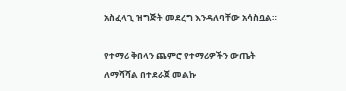አስፈላጊ ዝግጅት መደረግ እንዳለባቸው አሳስቧል።

የተማሪ ቅበላን ጨምሮ የተማሪዎችን ውጤት ለማሻሻል በተደራጀ መልኩ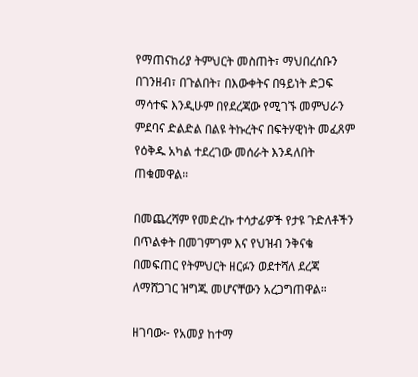የማጠናከሪያ ትምህርት መስጠት፣ ማህበረሰቡን በገንዘብ፣ በጉልበት፣ በእውቀትና በዓይነት ድጋፍ ማሳተፍ እንዲሁም በየደረጃው የሚገኙ መምህራን ምደባና ድልድል በልዩ ትኩረትና በፍትሃዊነት መፈጸም የዕቅዱ አካል ተደረገው መሰራት እንዳለበት ጠቁመዋል።

በመጨረሻም የመድረኩ ተሳታፊዎች የታዩ ጉድለቶችን በጥልቀት በመገምገም እና የህዝብ ንቅናቄ በመፍጠር የትምህርት ዘርፉን ወደተሻለ ደረጃ ለማሸጋገር ዝግጁ መሆናቸውን አረጋግጠዋል።

ዘገባው፦ የአመያ ከተማ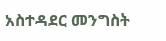አስተዳደር መንግስት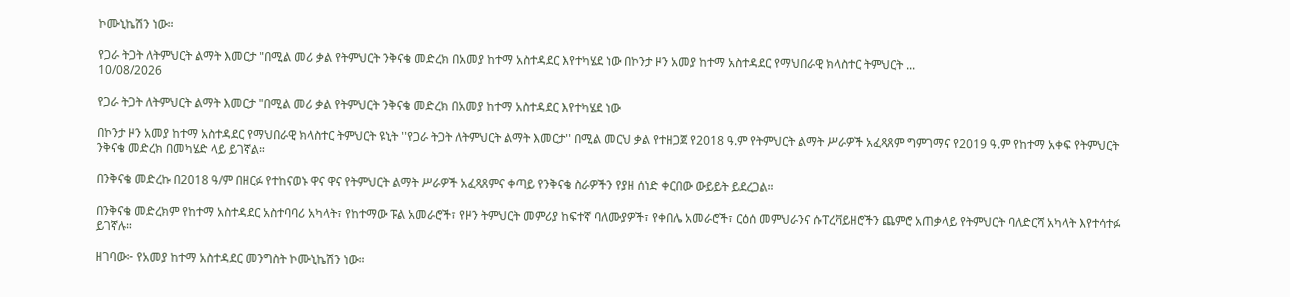ኮሙኒኬሽን ነው።

የጋራ ትጋት ለትምህርት ልማት እመርታ "በሚል መሪ ቃል የትምህርት ንቅናቄ መድረክ በአመያ ከተማ አስተዳደር እየተካሄደ ነው በኮንታ ዞን አመያ ከተማ አስተዳደር የማህበራዊ ክላስተር ትምህርት ...
10/08/2026

የጋራ ትጋት ለትምህርት ልማት እመርታ "በሚል መሪ ቃል የትምህርት ንቅናቄ መድረክ በአመያ ከተማ አስተዳደር እየተካሄደ ነው

በኮንታ ዞን አመያ ከተማ አስተዳደር የማህበራዊ ክላስተር ትምህርት ዩኒት ''የጋራ ትጋት ለትምህርት ልማት እመርታ'' በሚል መርህ ቃል የተዘጋጀ የ2018 ዓ.ም የትምህርት ልማት ሥራዎች አፈጻጸም ግምገማና የ2019 ዓ.ም የከተማ አቀፍ የትምህርት ንቅናቄ መድረክ በመካሄድ ላይ ይገኛል።

በንቅናቄ መድረኩ በ2018 ዓ/ም በዘርፉ የተከናወኑ ዋና ዋና የትምህርት ልማት ሥራዎች አፈጻጸምና ቀጣይ የንቅናቄ ስራዎችን የያዘ ሰነድ ቀርበው ውይይት ይደረጋል።

በንቅናቄ መድረክም የከተማ አስተዳደር አስተባባሪ አካላት፣ የከተማው ፑል አመራሮች፣ የዞን ትምህርት መምሪያ ከፍተኛ ባለሙያዎች፣ የቀበሌ አመራሮች፣ ርዕሰ መምህራንና ሱፐረቫይዘሮችን ጨምሮ አጠቃላይ የትምህርት ባለድርሻ አካላት እየተሳተፉ ይገኛሉ።

ዘገባው፦ የአመያ ከተማ አስተዳደር መንግስት ኮሙኒኬሽን ነው።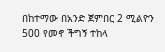በከተማው በአንድ ጀምበር 2 ሚልዮን 500 የመኖ ችግኝ ተከላ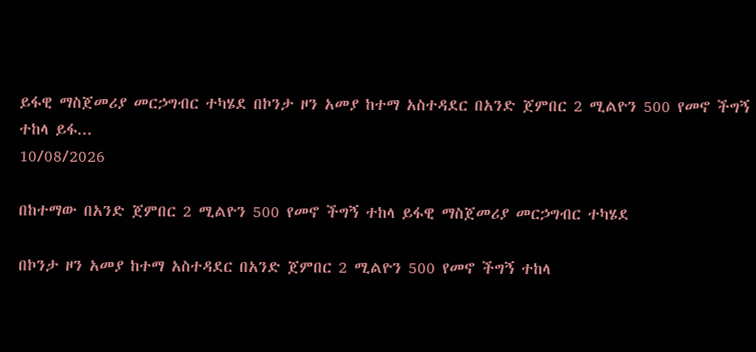ይፋዊ ማስጀመሪያ መርኃግብር ተካሄደ በኮንታ ዞን አመያ ከተማ አስተዳደር በአንድ ጀምበር 2 ሚልዮን 500 የመኖ ችግኝ ተከላ ይፋ...
10/08/2026

በከተማው በአንድ ጀምበር 2 ሚልዮን 500 የመኖ ችግኝ ተከላ ይፋዊ ማስጀመሪያ መርኃግብር ተካሄደ

በኮንታ ዞን አመያ ከተማ አስተዳደር በአንድ ጀምበር 2 ሚልዮን 500 የመኖ ችግኝ ተከላ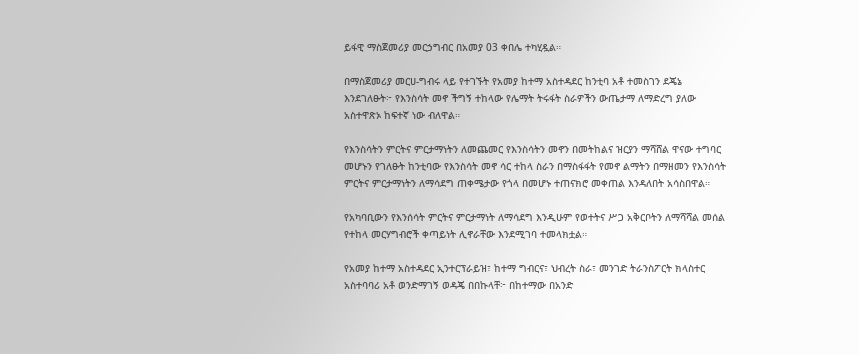ይፋዊ ማስጀመሪያ መርኃግብር በአመያ 03 ቀበሌ ተካሂዷል።

በማስጀመሪያ መርሀ-ግብሩ ላይ የተገኙት የአመያ ከተማ አስተዳደር ከንቲባ አቶ ተመስገን ደጄኔ እንደገለፁት፦ የእንስሳት መኖ ችግኝ ተከላው የሌማት ትሩፋት ስራዎችን ውጤታማ ለማድረግ ያለው አስተዋጽኦ ከፍተኛ ነው ብለዋል።

የእንስሳትን ምርትና ምርታማነትን ለመጨመር የእንስሳትን መኖን በመትከልና ዝርያን ማሻሸል ዋናው ተግባር መሆኑን የገለፁት ከንቲባው የእንስሳት መኖ ሳር ተከላ ስራን በማስፋፋት የመኖ ልማትን በማዘመን የእንስሳት ምርትና ምርታማነትን ለማሳደግ ጠቀሜታው የጎላ በመሆኑ ተጠናክሮ መቀጠል እንዳለበት አሳስበዋል።

የአካባቢውን የእንሰሳት ምርትና ምርታማነት ለማሳደግ እንዲሁም የወተትና ሥጋ አቅርቦትን ለማሻሻል መሰል የተከላ መርሃግብሮች ቀጣይነት ሊኖራቸው እንደሚገባ ተመላክቷል።

የአመያ ከተማ አስተዳደር ኢንተርፕራይዝ፣ ከተማ ግብርና፣ ህብረት ስራ፣ መንገድ ትራንስፖርት ክላስተር አስተባባሪ አቶ ወንድማገኝ ወዳጄ በበኩላቸ፦ በከተማው በአንድ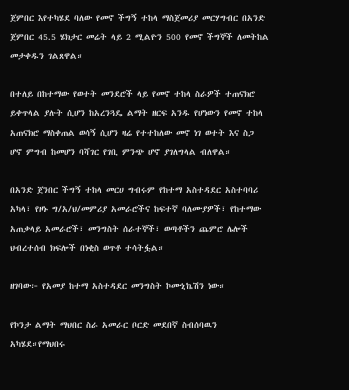ጀምበር እየተካሄደ ባለው የመኖ ችግኝ ተከላ ማስጀመሪያ መርሃግብር በአንድ ጀምበር 45.5 ሄክታር መሬት ላይ 2 ሚልዮን 500 የመኖ ችግኞች ለመትከል መታቀዱን ገልጸዋል።

በተለይ በከተማው የወተት መንደሮች ላይ የመኖ ተከላ ስራዎች ተጠናክሮ ይቀጥላል ያሉት ሲሆን ከአረንጓዴ ልማት ዘርፍ አንዱ የሆነውን የመኖ ተከላ አጠናክሮ ማስቀጠል ወሳኝ ሲሆን ዛሬ የተተከለው መኖ ነገ ወተት እና ስጋ ሆኖ ምግብ ከመሆን ባሻገር የገቢ ምንጭ ሆኖ ያገለግላል ብለዋል።

በአንድ ጀንበር ችግኝ ተከላ መርሀ ግብሩም የከተማ አስተዳደር አስተባባሪ አካላ፣ የዞኑ ግ/አ/ህ/መምሪያ አመራሮችና ከፍተኛ ባለሙያዎች፣ የከተማው አጠቃላይ አመራሮች፣ መንግስት ሰራተኞች፣ ወጣቶችን ጨምሮ ሌሎች ህብረተሰብ ክፍሎች በነቂስ ወጥቶ ተሳትፏል።

ዘገባው፦ የአመያ ከተማ አስተዳደር መንግስት ኮሙኒኬሽን ነው።

የኮንታ ልማት ማህበር ስራ አመራር ቦርድ መደበኛ ስብሰባዉን አካሄደ።የማህበሩ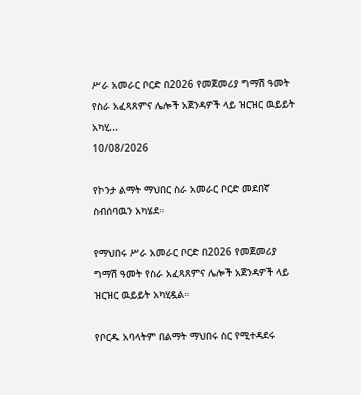ሥራ አመራር ቦርድ በ2026 የመጀመሪያ ግማሽ ዓመት የስራ አፈጻጸምና ሌሎች አጀንዳዎች ላይ ዝርዝር ዉይይት አካሂ...
10/08/2026

የኮንታ ልማት ማህበር ስራ አመራር ቦርድ መደበኛ ስብሰባዉን አካሄደ።

የማህበሩ ሥራ አመራር ቦርድ በ2026 የመጀመሪያ ግማሽ ዓመት የስራ አፈጻጸምና ሌሎች አጀንዳዎች ላይ ዝርዝር ዉይይት አካሂዷል።

የቦርዱ አባላትም በልማት ማህበሩ ስር የሚተዳደሩ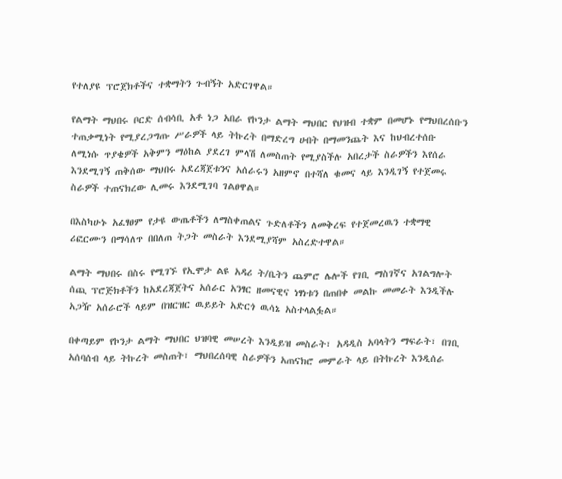የተለያዩ ፕሮጀክቶችና ተቋማትን ጉብኝት አድርገዋል።

የልማት ማህበሩ ቦርድ ሰብሳቢ አቶ ነጋ አበራ የኮንታ ልማት ማህበር የህዝብ ተቋም በመሆኑ የማህበረሰቡን ተጠቃሚነት የሚያረጋግጡ ሥራዎች ላይ ትኩረት በማድረግ ሀብት በማመንጨት እና ከህብረተሰቡ ለሚነሱ ጥያቄዎች አቅምን ማዕከል ያደረገ ምላሽ ለመስጠት የሚያስችሉ አበረታች ስራዎችን እየሰራ እንደሚገኝ ጠቅሰው ማህበሩ አደረጃጀቱንና አሰራሩን አዘምኖ በተሻለ ቁመና ላይ እንዲገኝ የተጀመሩ ስራዎች ተጠናክረው ሊመሩ እንደሚገባ ገልፀዋል።

በእስካሁኑ አፈፃፀም የታዩ ውጤቶችን ለማስቀጠልና ጉድለቶችን ለመቅረፍ የተጀመረዉን ተቋማዊ ሪፎርሙን በማሳለጥ በበለጠ ትጋት መስራት እንደሚያሻም አስረድተዋል።

ልማት ማህበሩ በስሩ የሚገኙ የኢሞታ ልዩ አዳሪ ት/ቤትን ጨምሮ ሌሎች የገቢ ማስገኛና አገልግሎት ሰጪ ፕሮጅክቶችን ከአደረጃጀትና አሰራር አንፃር ዘመናዊና ነፃነቱን በጠበቀ መልኩ መመራት እንዲችሉ አጋዥ አሰራሮች ላይም በዝርዝር ዉይይት አድርጎ ዉሳኔ አስተላልፏል።

በቀጣይም የኮንታ ልማት ማህበር ህዝባዊ መሠረት እንዲይዝ መስራት፣ አዳዲስ አባላትን ማፍራት፣ በገቢ አሰባሰብ ላይ ትኩረት መስጠት፣ ማህበረሰባዊ ስራዎችን አጠናክሮ መምራት ላይ በትኩረት እንዲሰራ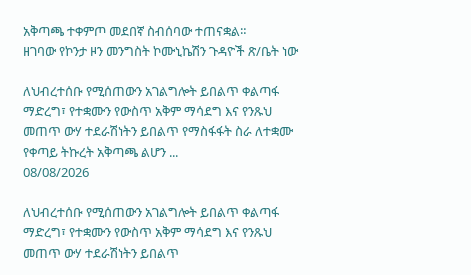አቅጣጫ ተቀምጦ መደበኛ ስብሰባው ተጠናቋል።
ዘገባው የኮንታ ዞን መንግስት ኮሙኒኬሽን ጉዳዮች ጽ/ቤት ነው

ለህብረተሰቡ የሚሰጠውን አገልግሎት ይበልጥ ቀልጣፋ ማድረግ፣ የተቋሙን የውስጥ አቅም ማሳደግ እና የንጹህ መጠጥ ውሃ ተደራሽነትን ይበልጥ የማስፋፋት ስራ ለተቋሙ የቀጣይ ትኩረት አቅጣጫ ልሆን ...
08/08/2026

ለህብረተሰቡ የሚሰጠውን አገልግሎት ይበልጥ ቀልጣፋ ማድረግ፣ የተቋሙን የውስጥ አቅም ማሳደግ እና የንጹህ መጠጥ ውሃ ተደራሽነትን ይበልጥ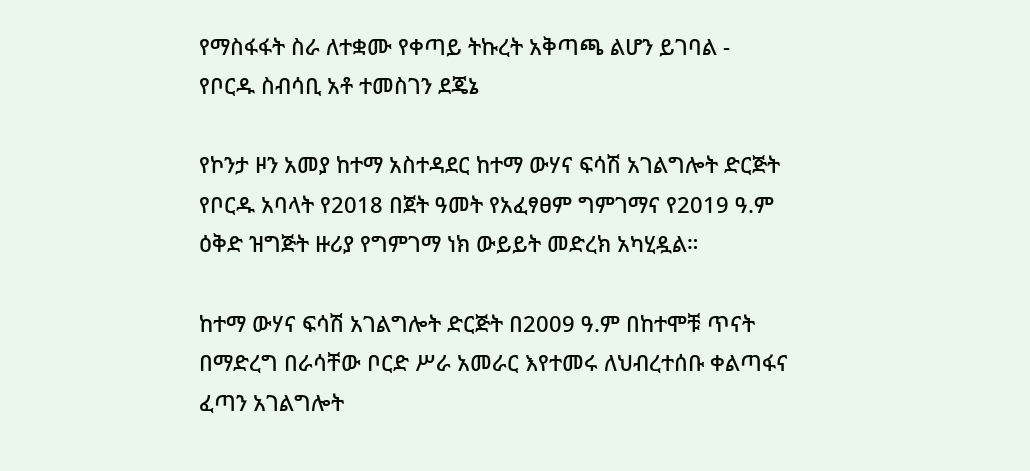የማስፋፋት ስራ ለተቋሙ የቀጣይ ትኩረት አቅጣጫ ልሆን ይገባል - የቦርዱ ስብሳቢ አቶ ተመስገን ደጄኔ

የኮንታ ዞን አመያ ከተማ አስተዳደር ከተማ ውሃና ፍሳሽ አገልግሎት ድርጅት የቦርዱ አባላት የ2018 በጀት ዓመት የአፈፃፀም ግምገማና የ2019 ዓ.ም ዕቅድ ዝግጅት ዙሪያ የግምገማ ነክ ውይይት መድረክ አካሂዷል።

ከተማ ውሃና ፍሳሽ አገልግሎት ድርጅት በ2009 ዓ.ም በከተሞቹ ጥናት በማድረግ በራሳቸው ቦርድ ሥራ አመራር እየተመሩ ለህብረተሰቡ ቀልጣፋና ፈጣን አገልግሎት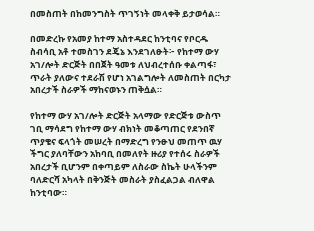በመስጠት በከመንግስት ጥገኝነት መላቀቅ ይታወሳል።

በመድረኩ የአመያ ከተማ አስተዳደር ከንቲባና የቦርዱ ስብሳቢ አቶ ተመስገን ደጄኔ እንደገለፁት፦ የከተማ ውሃ አገ/ሎት ድርጅት በበጀት ዓመቱ ለህብረተሰቡ ቀልጣፋ፣ ጥራት ያለውና ተደራሽ የሆነ አገልግሎት ለመስጠት በርካታ አበረታች ስራዎች ማከናወኑን ጠቅሷል።

የከተማ ውሃ አገ/ሎት ድርጅት አላማው የድርጅቱ ውስጥ ገቢ ማሳደግ የከተማ ውሃ ብክነት መቆጣጠር የደንበኛ ጥያቄና ፍላጎት መሠረት በማድረግ የንፁህ መጠጥ ዉሃ ችግር ያለባቸውን አከባቢ በመለየት ዙሪያ የተሰሩ ስራዎች አበረታች ቢሆንም በቀጣይም ለስራው ስኬት ሁላችንም ባለድርሻ አካላት በቅንጅት መስራት ያስፈልጋል ብለዋል ከንቲባው።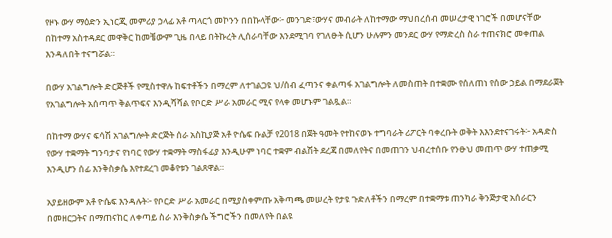የዞኑ ውሃ ማዕድን ኢነርጂ መምሪያ ኃላፊ አቶ ጣላርጎ መኮንን በበኩላቸው፦ መንገድ፣ውሃና መብራት ለከተማው ማህበረሰብ መሠረታዊ ነገሮች በመሆናቸው በከተማ አስተዳደር መዋቅር ከመቼውም ጊዜ በላይ በትኩረት ሊሰራባቸው እንደሚገባ የገለፁት ሲሆን ሁሉምን መንደር ውሃ የማድረስ ስራ ተጠናክሮ መቀጠል እንዳለበት ተናግሯል።

በውሃ አገልግሎት ድርጅቶች የሚስተዋሉ ከፍተቶችን በማረም ለተገልጋዩ ህ/ሰብ ፈጣንና ቀልጣፋ አገልግሎት ለመስጠት በተቋሙ የሰለጠነ የሰው ኃይል በማደራጀት የአገልግሎት አሰጣጥ ቅልጥፍና እንዲሻሻል የቦርድ ሥራ አመራር ሚና የላቀ መሆኑም ገልጿል።

በከተማ ውሃና ፍሳሽ አገልግሎት ድርጅት ሰራ አስኪያጅ አቶ ዮሴፍ ቡልቻ የ2018 በጀት ዓመት የተከናወኑ ተግባራት ሪፖርት ባቀረቡት ወቅት እእንደተናገሩት፦ አዳድስ የውሃ ተቋማት ግንባታና የነባር የውሃ ተቋማት ማስፋፊያ እንዲሁም ነባር ተቋም ብልሽት ደረጃ በመለየትና በመጠገን ህብረተሰቡ የንፁህ መጠጥ ውሃ ተጠቃሚ እንዲሆን ሰፊ እንቅስቃሴ እየተደረገ መቆየቱን ገልጸዋል።

አያይዘውም አቶ ዮሴፍ እንዳሉት፦ የቦርድ ሥራ አመራር በሚያስቀምጡ አቅጣጫ መሠረት የታዩ ጉድለቶችን በማረም በተቋማቱ ጠንካራ ቅንጅታዊ አሰራርን በመዘርጋትና በማጠናከር ለቀጣይ ስራ እንቅስቃሴ ችግሮችን በመለየት በልዩ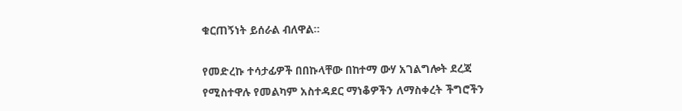ቁርጠኝነት ይሰራል ብለዋል።

የመድረኩ ተሳታፊዎች በበኩላቸው በከተማ ውሃ አገልግሎት ደረጃ የሚስተዋሉ የመልካም አስተዳደር ማነቆዎችን ለማስቀረት ችግሮችን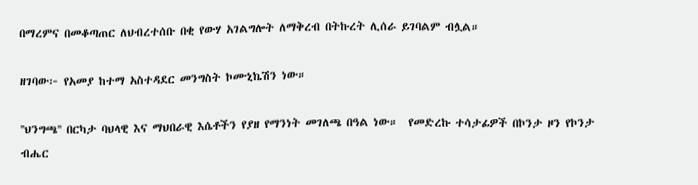በማረምና በመቆጣጠር ለህብረተሰቡ በቂ የውሃ አገልግሎት ለማቅረብ በትኩረት ሊሰራ ይገባልም ብሏል።

ዘገባው፦ የአመያ ከተማ አስተዳደር መንግስት ኮሙኒኬሽን ነው።

''ህንግጫ'' በርካታ ባህላዊ እና ማህበራዊ እሴቶችን የያዘ የማንነት መገለጫ በዓል ነው።  የመድረኩ ተሳታፊዎች በኮንታ ዞን የኮንታ ብሔር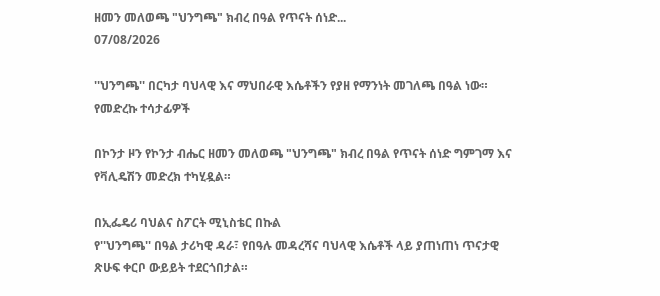ዘመን መለወጫ "ህንግጫ" ክብረ በዓል የጥናት ሰነድ...
07/08/2026

''ህንግጫ'' በርካታ ባህላዊ እና ማህበራዊ እሴቶችን የያዘ የማንነት መገለጫ በዓል ነው። የመድረኩ ተሳታፊዎች

በኮንታ ዞን የኮንታ ብሔር ዘመን መለወጫ "ህንግጫ" ክብረ በዓል የጥናት ሰነድ ግምገማ እና የቫሊዴሽን መድረክ ተካሂዷል።

በኢፌዴሪ ባህልና ስፖርት ሚኒስቴር በኩል
የ''ህንግጫ'' በዓል ታሪካዊ ዳራ፣ የበዓሉ መዳረሻና ባህላዊ እሴቶች ላይ ያጠነጠነ ጥናታዊ ጽሁፍ ቀርቦ ውይይት ተደርጎበታል።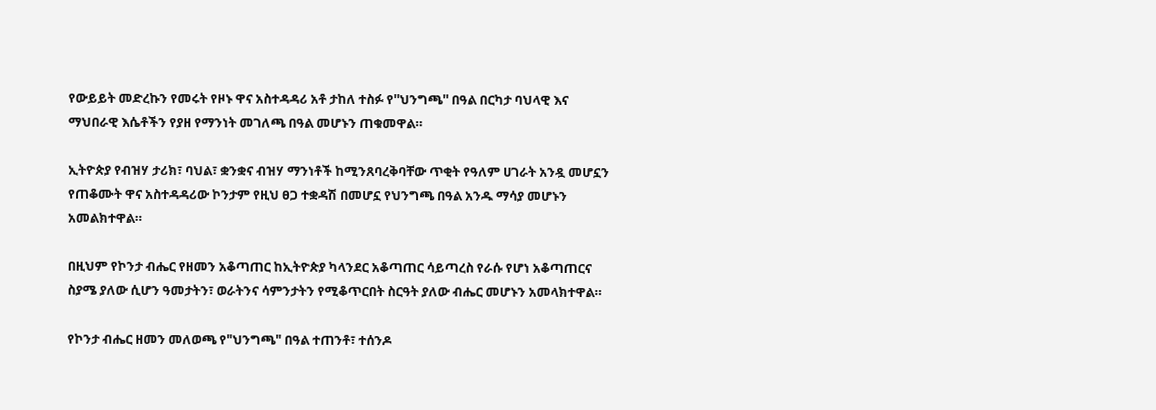የውይይት መድረኩን የመሩት የዞኑ ዋና አስተዳዳሪ አቶ ታከለ ተስፉ የ''ህንግጫ'' በዓል በርካታ ባህላዊ እና ማህበራዊ እሴቶችን የያዘ የማንነት መገለጫ በዓል መሆኑን ጠቁመዋል።

ኢትዮጵያ የብዝሃ ታሪክ፣ ባህል፣ ቋንቋና ብዝሃ ማንነቶች ከሚንጸባረቅባቸው ጥቂት የዓለም ሀገራት አንዷ መሆኗን የጠቆሙት ዋና አስተዳዳሪው ኮንታም የዚህ ፀጋ ተቋዳሽ በመሆኗ የህንግጫ በዓል አንዱ ማሳያ መሆኑን አመልክተዋል።

በዚህም የኮንታ ብሔር የዘመን አቆጣጠር ከኢትዮጵያ ካላንደር አቆጣጠር ሳይጣረስ የራሱ የሆነ አቆጣጠርና ስያሜ ያለው ሲሆን ዓመታትን፣ ወራትንና ሳምንታትን የሚቆጥርበት ስርዓት ያለው ብሔር መሆኑን አመላክተዋል።

የኮንታ ብሔር ዘመን መለወጫ የ"ህንግጫ" በዓል ተጠንቶ፣ ተሰንዶ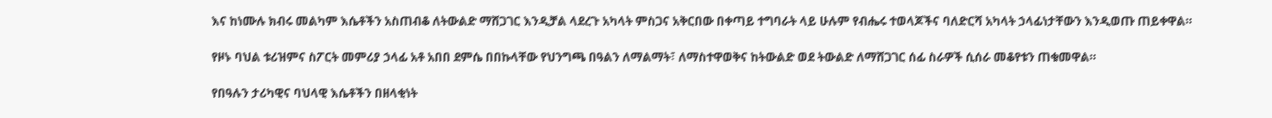እና ከነሙሉ ክብሩ መልካም እሴቶችን አስጠብቆ ለትውልድ ማሸጋገር እንዲቻል ላደረጉ አካላት ምስጋና አቅርበው በቀጣይ ተግባራት ላይ ሁሉም የብሔሩ ተወላጆችና ባለድርሻ አካላት ኃላፊነታቸውን እንዲወጡ ጠይቀዋል።

የዞኑ ባህል ቱሪዝምና ስፖርት መምሪያ ኃላፊ አቶ አበበ ደምሴ በበኩላቸው የህንግጫ በዓልን ለማልማት፣ ለማስተዋወቅና ከትውልድ ወደ ትውልድ ለማሸጋገር ሰፊ ስራዎች ሲሰራ መቆየቱን ጠቁመዋል።

የበዓሉን ታሪካዊና ባህላዊ እሴቶችን በዘላቂነት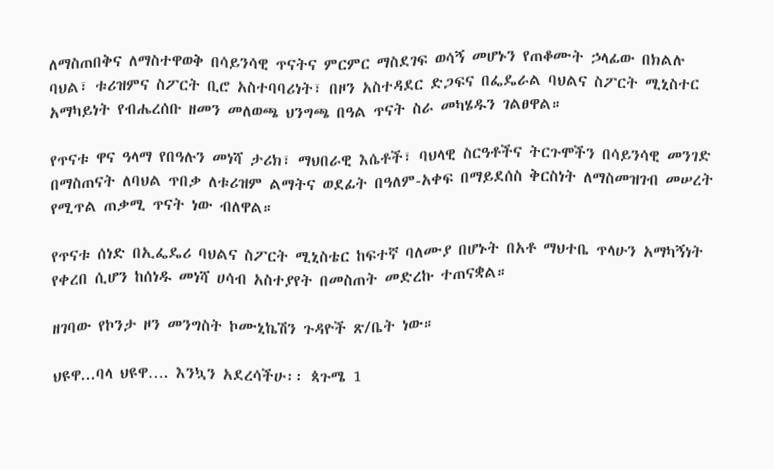ለማስጠበቅና ለማስተዋወቅ በሳይንሳዊ ጥናትና ምርምር ማስደገፍ ወሳኝ መሆኑን የጠቆሙት ኃላፊው በክልሉ ባህል፣ ቱሪዝምና ስፖርት ቢሮ አስተባባሪነት፣ በዞን አስተዳደር ድጋፍና በፌዴራል ባህልና ስፖርት ሚኒስተር አማካይነት የብሔረሰቡ ዘመን መለወጫ ህንግጫ በዓል ጥናት ስራ መካሄዱን ገልፀዋል።

የጥናቱ ዋና ዓላማ የበዓሉን መነሻ ታሪክ፣ ማህበራዊ እሴቶች፣ ባህላዊ ስርዓቶችና ትርጉሞችን በሳይንሳዊ መንገድ በማስጠናት ለባህል ጥበቃ ለቱሪዝም ልማትና ወደፊት በዓለም-አቀፍ በማይደሰስ ቅርስነት ለማስመዝገብ መሠረት የሚጥል ጠቃሚ ጥናት ነው ብለዋል።

የጥናቱ ሰነድ በኢፌዴሪ ባህልና ስፖርት ሚኒስቴር ከፍተኛ ባለሙያ በሆኑት በአቶ ማህተቤ ጥላሁን አማካኝነት የቀረበ ሲሆን ከሰነዱ መነሻ ሀሳብ አስተያየት በመስጠት መድረኩ ተጠናቋል።

ዘገባው የኮንታ ዞን መንግስት ኮሙኒኬሽን ጉዳዮች ጽ/ቤት ነው።

ህዩዋ...ባላ ህዩዋ…. እንኳን አደረሳችሁ፡፡ ጳጉሜ 1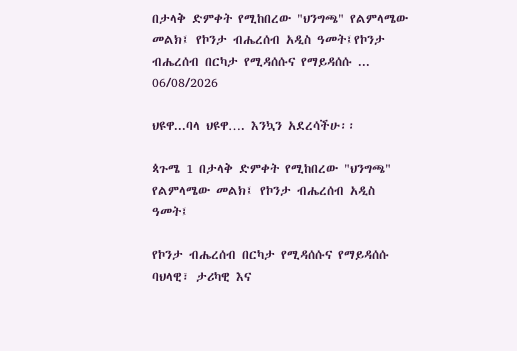በታላቅ ድምቀት የሚከበረው "ህንግጫ" የልምላሜው መልክ፤ የኮንታ ብሔረሰብ አዲስ ዓመት፤የኮንታ ብሔረሰብ በርካታ የሚዳሰሱና የማይዳሰሱ ...
06/08/2026

ህዩዋ...ባላ ህዩዋ…. እንኳን አደረሳችሁ፡፡

ጳጉሜ 1 በታላቅ ድምቀት የሚከበረው "ህንግጫ" የልምላሜው መልክ፤ የኮንታ ብሔረሰብ አዲስ ዓመት፤

የኮንታ ብሔረሰብ በርካታ የሚዳሰሱና የማይዳሰሱ ባህላዊ፣ ታሪካዊ እና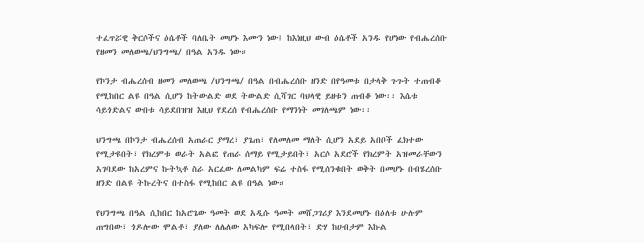ተፈጥሯዊ ቅርሶችና ዕሴቶች ባለቤት መሆኑ እሙን ነው፤ ከእነዚህ ውብ ዕሴቶች አንዱ የሆነው የብሔረሰቡ የዘመን መለወጫ/ህንግጫ/ በዓል አንዱ ነው።

የኮንታ ብሔረሰብ ዘመን መለወጫ /ህንግጫ/ በዓል በብሔረሰቡ ዘንድ በየዓመቱ በታላቅ ጉጉት ተጠብቆ የሚከበር ልዩ በዓል ሲሆን ከትውልድ ወደ ትውልድ ሲሻገር ባህላዊ ይዘቱን ጠብቆ ነው፡፡ እሴቱ ሳይጎድልና ውበቱ ሳይደበዝዝ እዚህ የደረሰ የብሔረሰቡ የማንነት መገለጫም ነው፡፡

ህንግጫ በኮንታ ብሔረሰብ አጠራር ያማረ፣ ያጌጠ፣ የለመለመ ማለት ሲሆን አደይ አበቦች ፈክተው የሚታዩበት፣ የክረምቱ ወራት አልፎ የጠራ ሰማይ የሚታይበት፣ አርሶ አደሮች የክረምት አዝመራቸውን አገባደው ከአረምና ኩትኳቶ ስራ አርፈው ለመልካም ፍሬ ተስፋ የሚሰንቁበት ወቅት በመሆኑ በብሄረሰቡ ዘንድ በልዩ ትኩረትና በተስፋ የሚከበር ልዩ በዓል ነው።

የህንግጫ በዓል ሲከበር ከአሮጌው ዓመት ወደ አዲሱ ዓመት መሸጋገሪያ እንደመሆኑ በዕለቱ ሁሉም ጠግበው፣ ጎዶሎው ሞልቶ፣ ያለው ለሌለው አካፍሎ የሚበላበት፣ ድሃ ከሀብታም እኩል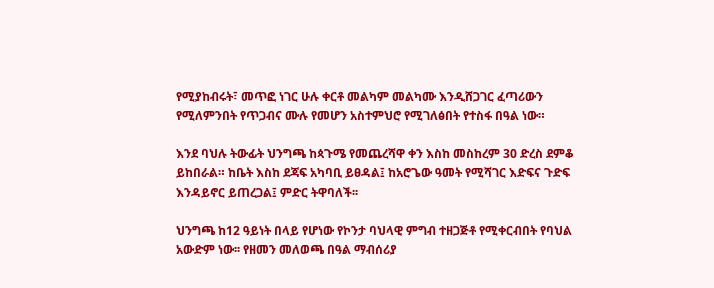የሚያከብሩት፣ መጥፎ ነገር ሁሉ ቀርቶ መልካም መልካሙ እንዲሸጋገር ፈጣሪውን የሚለምንበት የጥጋብና ሙሉ የመሆን አስተምህሮ የሚገለፅበት የተስፋ በዓል ነው።

እንደ ባህሉ ትውፊት ህንግጫ ከጳጉሜ የመጨረሻዋ ቀን እስከ መስከረም 30 ድረስ ደምቆ ይከበራል። ከቤት እስከ ደጃፍ አካባቢ ይፀዳል፤ ከአሮጌው ዓመት የሚሻገር እድፍና ጉድፍ እንዳይኖር ይጠረጋል፤ ምድር ትዋባለች፡፡

ህንግጫ ከ12 ዓይነት በላይ የሆነው የኮንታ ባህላዊ ምግብ ተዘጋጅቶ የሚቀርብበት የባህል አውድም ነው፡፡ የዘመን መለወጫ በዓል ማብሰሪያ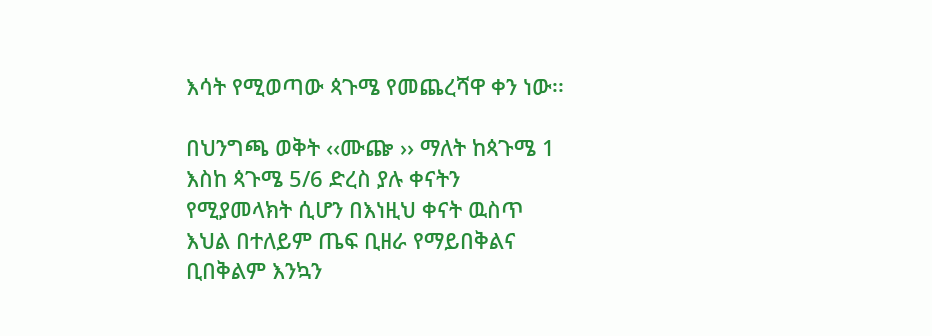እሳት የሚወጣው ጳጉሜ የመጨረሻዋ ቀን ነው፡፡

በህንግጫ ወቅት ‹‹ሙጬ ›› ማለት ከጳጉሜ 1 እስከ ጳጉሜ 5/6 ድረስ ያሉ ቀናትን የሚያመላክት ሲሆን በእነዚህ ቀናት ዉስጥ እህል በተለይም ጤፍ ቢዘራ የማይበቅልና ቢበቅልም እንኳን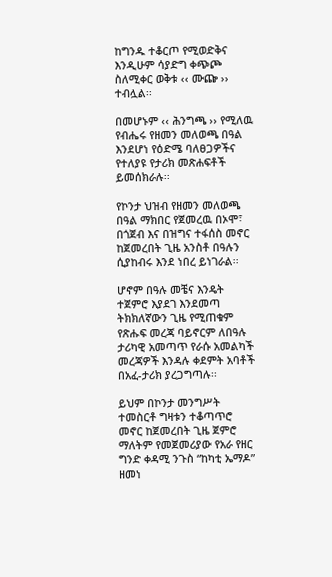ከግንዱ ተቆርጦ የሚወድቅና እንዲሁም ሳያድግ ቀጭጮ ስለሚቀር ወቅቱ ‹‹ ሙጬ ›› ተብሏል፡፡

በመሆኑም ‹‹ ሕንግጫ ›› የሚለዉ የብሔሩ የዘመን መለወጫ በዓል እንደሆነ የዕድሜ ባለፀጋዎችና የተለያዩ የታሪክ መጽሐፍቶች ይመሰክራሉ፡፡

የኮንታ ህዝብ የዘመን መለወጫ በዓል ማክበር የጀመረዉ በኦሞ፣ በጎጀብ እና በዝግና ተፋሰስ መኖር ከጀመረበት ጊዜ አንስቶ በዓሉን ሲያከብሩ እንደ ነበረ ይነገራል፡፡

ሆኖም በዓሉ መቼና እንዴት ተጀምሮ እያደገ እንደመጣ ትክክለኛውን ጊዜ የሚጠቁም የጽሑፍ መረጃ ባይኖርም ለበዓሉ ታሪካዊ አመጣጥ የራሱ አመልካች መረጃዎች እንዳሉ ቀደምት አባቶች በአፈ-ታሪክ ያረጋግጣሉ፡፡

ይህም በኮንታ መንግሥት ተመስርቶ ግዛቱን ተቆጣጥሮ መኖር ከጀመረበት ጊዜ ጀምሮ ማለትም የመጀመሪያው የአራ የዘር ግንድ ቀዳሚ ንጉስ “ከካቲ ኤማዶ” ዘመነ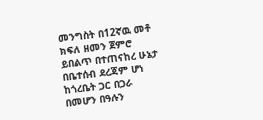መንግስት በ12ኛዉ መቶ ክፍለ ዘመን ጀምሮ ይበልጥ በተጠናከረ ሁኔታ በቤተሰብ ደረጃም ሆነ ከጎረቤት ጋር በጋራ በመሆን በዓሉን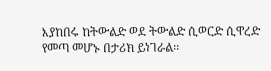እያከበሩ ከትውልድ ወደ ትውልድ ሲወርድ ሲዋረድ የመጣ መሆኑ በታሪክ ይነገራል፡፡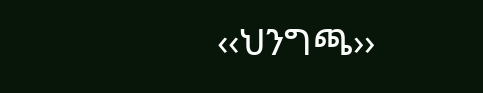‹‹ህንግጫ››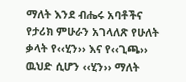ማለት እንደ ብሔሩ አባቶችና የታሪክ ምሁራን አገላለጽ የሁለት ቃላት የ‹‹ሂን›› እና የ‹‹ጊጫ›› ዉህድ ሲሆን ‹‹ሂን›› ማለት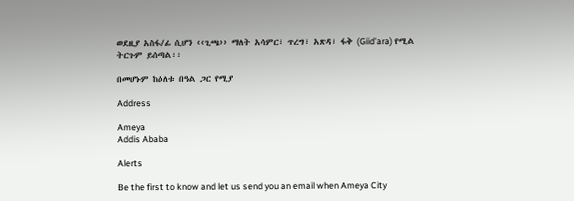ወደዚያ አስፋ/ፊ ሲሆን ‹‹ጊጫ›› ማለት አሳምር፣ ጥረግ፣ አጽዳ፣ ፋቅ (Giid’ara) የሚል ትርጉም ይሰጣል፡፡

በመሆኑም ከዕለቱ በዓል ጋር የሚያ

Address

Ameya
Addis Ababa

Alerts

Be the first to know and let us send you an email when Ameya City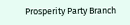Prosperity Party Branch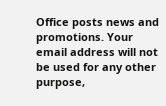Office posts news and promotions. Your email address will not be used for any other purpose,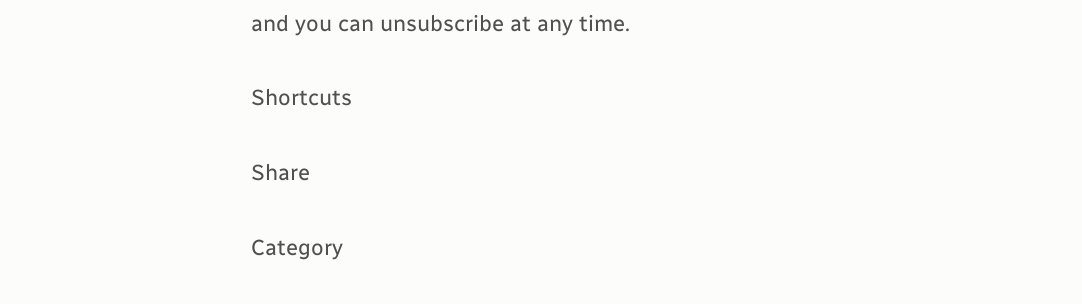and you can unsubscribe at any time.

Shortcuts

Share

Category